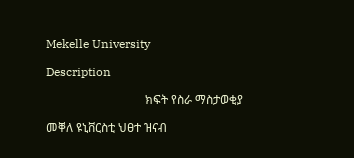Mekelle University

Description

                                 ክፍት የስራ ማስታወቂያ

መቐለ ዩኒቨርስቲ ህፀተ ዝናብ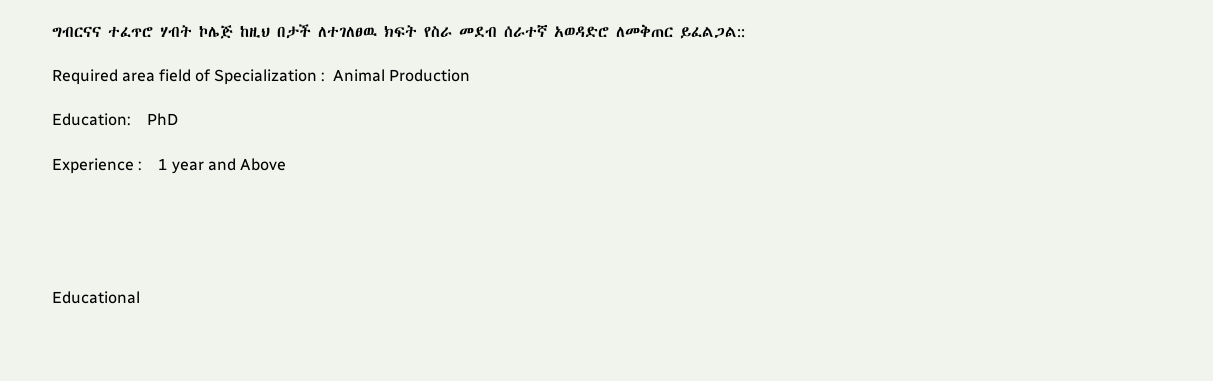ግብርናና ተፈጥሮ ሃብት ኮሌጅ ከዚህ በታች ለተገለፀዉ ክፍት የስራ መደብ ሰራተኛ አወዳድሮ ለመቅጠር ይፈልጋል::

Required area field of Specialization :  Animal Production

Education:    PhD

Experience :    1 year and Above





Educational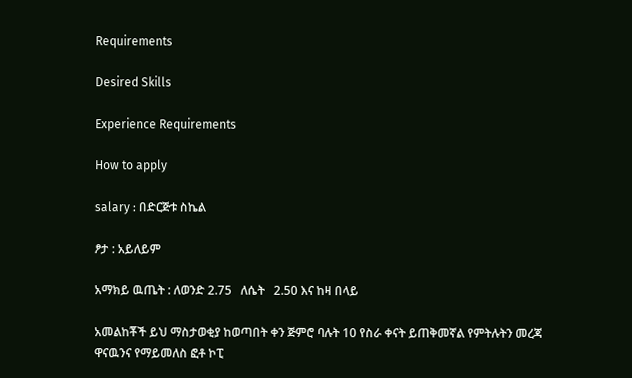Requirements

Desired Skills

Experience Requirements

How to apply

salary : በድርጅቱ ስኬል

ፆታ : አይለይም

አማክይ ዉጤት : ለወንድ 2.75   ለሴት   2.50 እና ከዛ በላይ

አመልከቾች ይህ ማስታወቂያ ከወጣበት ቀን ጅምሮ ባሉት 10 የስራ ቀናት ይጠቅመኛል የምትሉትን መረጃ ዋናዉንና የማይመለስ ፎቶ ኮፒ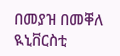በመያዝ በመቐለ ዪኒቨርስቲ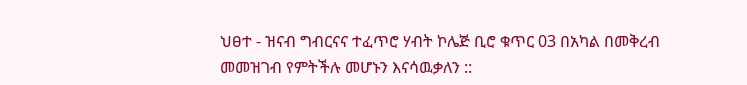ህፀተ - ዝናብ ግብርናና ተፈጥሮ ሃብት ኮሌጅ ቢሮ ቁጥር 03 በአካል በመቅረብ መመዝገብ የምትችሉ መሆኑን እናሳዉቃለን ::